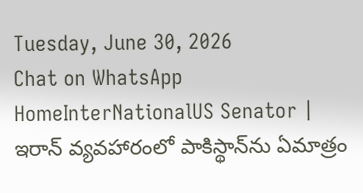Tuesday, June 30, 2026
Chat on WhatsApp
HomeInterNationalUS Senator | ఇరాన్ వ్యవహారంలో పాకిస్థాన్‌ను ఏమాత్రం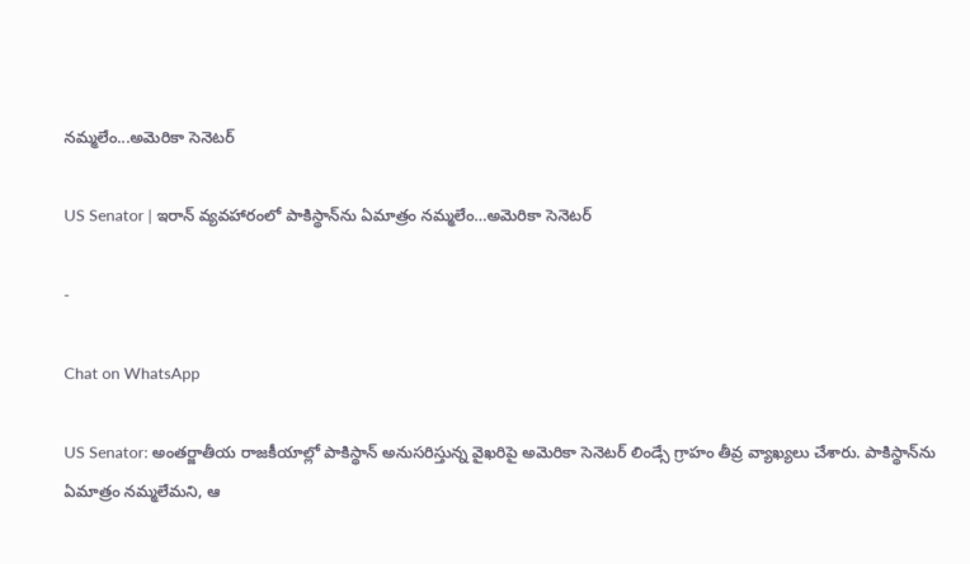నమ్మలేం...అమెరికా సెనెటర్

US Senator | ఇరాన్ వ్యవహారంలో పాకిస్థాన్‌ను ఏమాత్రం నమ్మలేం…అమెరికా సెనెటర్

-

Chat on WhatsApp

US Senator: అంతర్జాతీయ రాజకీయాల్లో పాకిస్థాన్ అనుసరిస్తున్న వైఖరిపై అమెరికా సెనెటర్ లిండ్సే గ్రాహం తీవ్ర వ్యాఖ్యలు చేశారు. పాకిస్థాన్‌ను ఏమాత్రం నమ్మలేమని, ఆ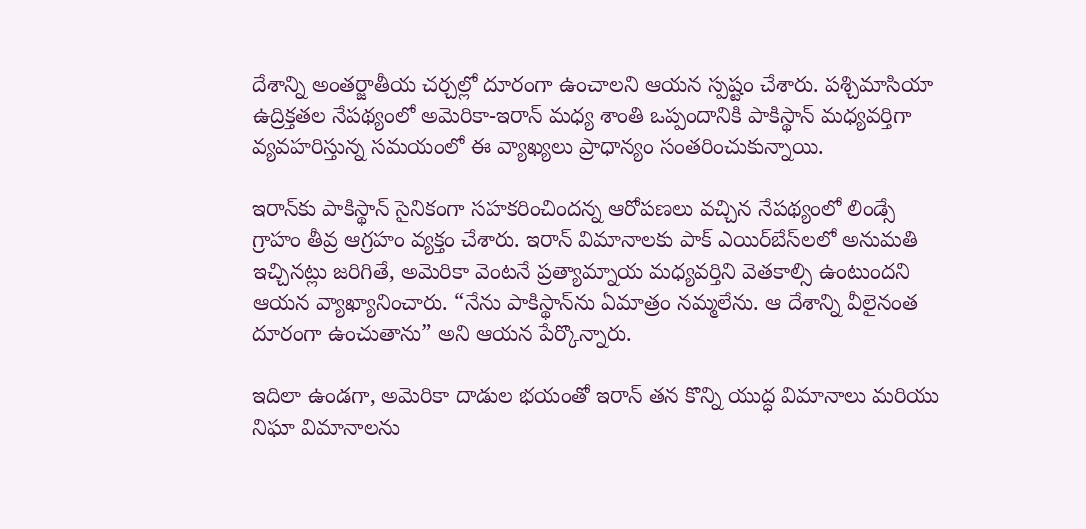దేశాన్ని అంతర్జాతీయ చర్చల్లో దూరంగా ఉంచాలని ఆయన స్పష్టం చేశారు. పశ్చిమాసియా ఉద్రిక్తతల నేపథ్యంలో అమెరికా-ఇరాన్ మధ్య శాంతి ఒప్పందానికి పాకిస్థాన్ మధ్యవర్తిగా వ్యవహరిస్తున్న సమయంలో ఈ వ్యాఖ్యలు ప్రాధాన్యం సంతరించుకున్నాయి.

ఇరాన్‌కు పాకిస్థాన్ సైనికంగా సహకరించిందన్న ఆరోపణలు వచ్చిన నేపథ్యంలో లిండ్సే గ్రాహం తీవ్ర ఆగ్రహం వ్యక్తం చేశారు. ఇరాన్ విమానాలకు పాక్ ఎయిర్‌బేస్‌లలో అనుమతి ఇచ్చినట్లు జరిగితే, అమెరికా వెంటనే ప్రత్యామ్నాయ మధ్యవర్తిని వెతకాల్సి ఉంటుందని ఆయన వ్యాఖ్యానించారు. “నేను పాకిస్థాన్‌ను ఏమాత్రం నమ్మలేను. ఆ దేశాన్ని వీలైనంత దూరంగా ఉంచుతాను” అని ఆయన పేర్కొన్నారు.

ఇదిలా ఉండగా, అమెరికా దాడుల భయంతో ఇరాన్ తన కొన్ని యుద్ధ విమానాలు మరియు నిఘా విమానాలను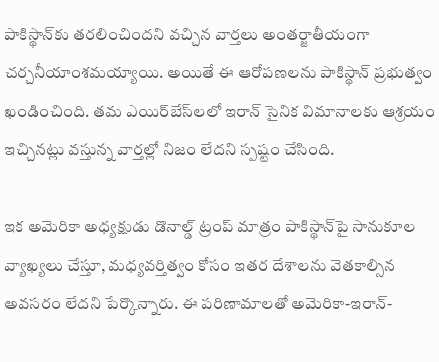పాకిస్థాన్‌కు తరలించిందని వచ్చిన వార్తలు అంతర్జాతీయంగా చర్చనీయాంశమయ్యాయి. అయితే ఈ ఆరోపణలను పాకిస్థాన్ ప్రభుత్వం ఖండించింది. తమ ఎయిర్‌బేస్‌లలో ఇరాన్ సైనిక విమానాలకు ఆశ్రయం ఇచ్చినట్లు వస్తున్న వార్తల్లో నిజం లేదని స్పష్టం చేసింది.

ఇక అమెరికా అధ్యక్షుడు డొనాల్డ్ ట్రంప్ మాత్రం పాకిస్థాన్‌పై సానుకూల వ్యాఖ్యలు చేస్తూ, మధ్యవర్తిత్వం కోసం ఇతర దేశాలను వెతకాల్సిన అవసరం లేదని పేర్కొన్నారు. ఈ పరిణామాలతో అమెరికా-ఇరాన్-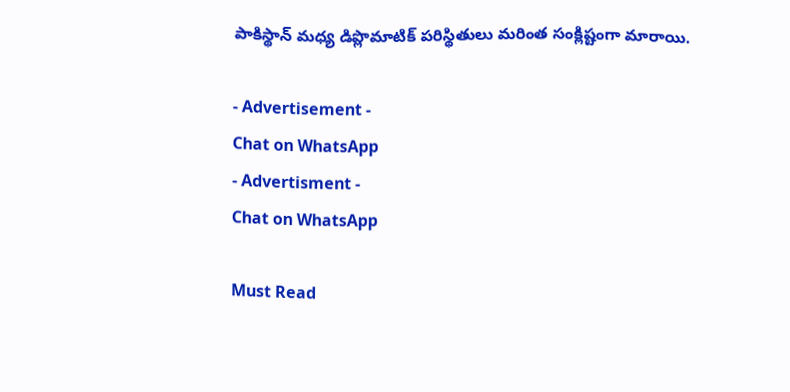పాకిస్థాన్ మధ్య డిప్లొమాటిక్ పరిస్థితులు మరింత సంక్లిష్టంగా మారాయి.

- Advertisement -
Chat on WhatsApp
- Advertisment -
Chat on WhatsApp

Must Read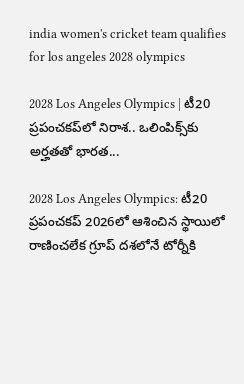india women's cricket team qualifies for los angeles 2028 olympics

2028 Los Angeles Olympics | టీ20 ప్రపంచకప్‌లో నిరాశ.. ఒలింపిక్స్‌కు అర్హతతో భారత...

2028 Los Angeles Olympics: టీ20 ప్రపంచకప్‌ 2026లో ఆశించిన స్థాయిలో రాణించలేక గ్రూప్ దశలోనే టోర్నీకి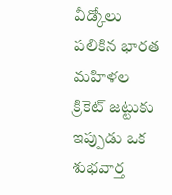వీడ్కోలు పలికిన భారత మహిళల క్రికెట్ జట్టుకు ఇప్పుడు ఒక శుభవార్త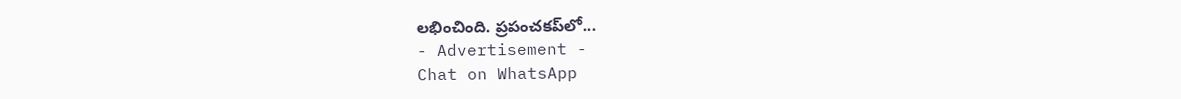లభించింది. ప్రపంచకప్‌లో...
- Advertisement -
Chat on WhatsApp